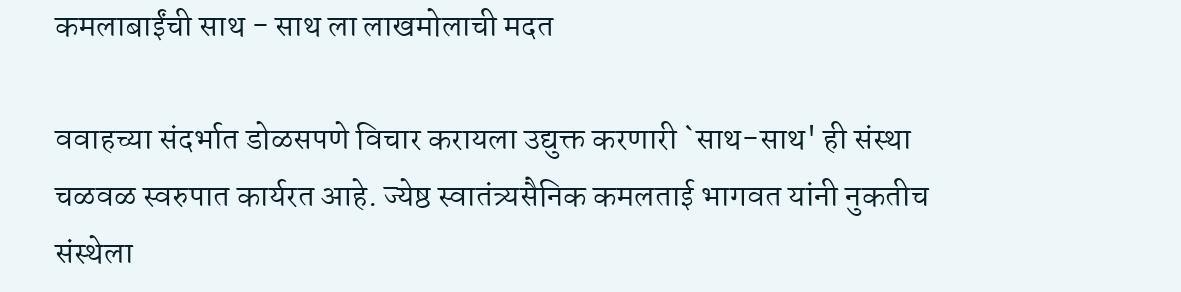कमलाबाईंची साथ - साथ ला लाखमोलाची मदत

ववाहच्या संदर्भात डोळसपणे विचार करायला उद्युक्त करणारी `साथ-साथ' ही संस्था चळवळ स्वरुपात कार्यरत आहे. ज्येष्ठ स्वातंत्र्यसैनिक कमलताई भागवत यांनी नुकतीच संस्थेला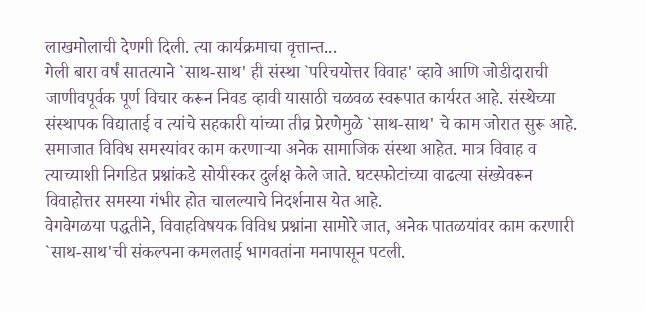लाखमोलाची देणगी दिली. त्या कार्यक्रमाचा वृत्तान्त...
गेली बारा वर्षं सातत्याने `साथ-साथ' ही संस्था `परिचयोत्तर विवाह' व्हावे आणि जोडीदाराची जाणीवपूर्वक पूर्ण विचार करून निवड व्हावी यासाठी चळवळ स्वरूपात कार्यरत आहे. संस्थेच्या संस्थापक विद्याताई व त्यांचे सहकारी यांच्या तीव्र प्रेरणेमुळे `साथ-साथ' चे काम जोरात सुरू आहे.
समाजात विविध समस्यांवर काम करणाऱ्या अनेक सामाजिक संस्था आहेत. मात्र विवाह व त्याच्याशी निगडित प्रश्नांकडे सोयीस्कर दुर्लक्ष केले जाते. घटस्फोटांच्या वाढत्या संख्येवरून विवाहोत्तर समस्या गंभीर होत चालल्याचे निदर्शनास येत आहे.
वेगवेगळया पद्धतीने, विवाहविषयक विविध प्रश्नांना सामोरे जात, अनेक पातळयांवर काम करणारी `साथ-साथ'ची संकल्पना कमलताई भागवतांना मनापासून पटली.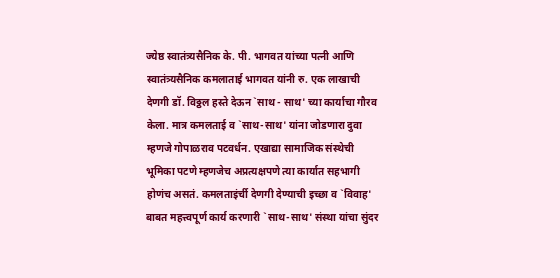ज्येष्ठ स्वातंत्र्यसैनिक के. पी. भागवत यांच्या पत्नी आणि स्वातंत्र्यसैनिक कमलाताई भागवत यांनी रु. एक लाखाची देणगी डॉ. विठ्ठल हस्ते देऊन `साथ - साथ' च्या कार्याचा गौरव केला. मात्र कमलताई व `साथ-साथ' यांना जोडणारा दुवा म्हणजे गोपाळराव पटवर्धन. एखाद्या सामाजिक संस्थेची भूमिका पटणे म्हणजेच अप्रत्यक्षपणे त्या कार्यात सहभागी होणंच असतं. कमलताइंर्ची देणगी देण्याची इच्छा व `विवाह' बाबत महत्त्वपूर्ण कार्य करणारी `साथ-साथ' संस्था यांचा सुंदर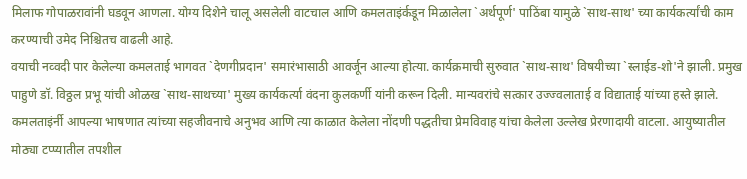मिलाफ गोपाळरावांनी घडवून आणला. योग्य दिशेने चालू असलेली वाटचाल आणि कमलताइंर्कडून मिळालेला `अर्थपूर्ण' पाठिंबा यामुळे `साथ-साथ' च्या कार्यकर्त्यांची काम करण्याची उमेद निश्चितच वाढली आहे.
वयाची नव्वदी पार केलेल्या कमलताई भागवत `देणगीप्रदान' समारंभासाठी आवर्जून आल्या होत्या. कार्यक्रमाची सुरुवात `साथ-साथ' विषयीच्या `स्लाईड-शो'ने झाली. प्रमुख पाहुणे डॉ. विठ्ठल प्रभू यांची ओळख `साथ-साथच्या' मुख्य कार्यकर्त्या वंदना कुलकर्णी यांनी करून दिली. मान्यवरांचे सत्कार उज्ज्वलाताई व विद्याताई यांच्या हस्ते झाले.
कमलताइंर्नी आपल्या भाषणात त्यांच्या सहजीवनाचे अनुभव आणि त्या काळात केलेला नोंदणी पद्धतीचा प्रेमविवाह यांचा केलेला उल्लेख प्रेरणादायी वाटला. आयुष्यातील मोठ्या टप्प्यातील तपशील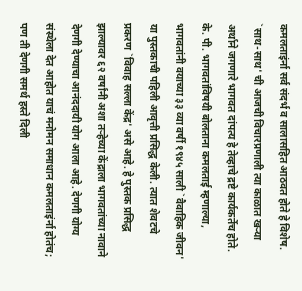कमलताइंर्ना सर्व संदर्भ व सालासहित आठवत होते हे विशेष. `साथ-साथ' ची आजची विचारप्रणाली त्या काळात खऱ्या अर्थाने जगणारे भागवत दांपत्य हे तेव्हाचे द्रष्टे कार्यकर्तेच होते. के. पी. भागवतांविषयी बोलताना कमलताई म्हणाल्या,
भागवतांनी वयाच्या ३३ व्या वर्षी १९४५ साली `वैवाहिक जीवन' या पुस्तकाची पहिली आवृत्ती प्रसिद्ध केली. त्यात शेवटचे प्रकरण `विवाह सल्ला केंद्र' असे आहे. हे पुस्तक प्रसिद्ध झाल्यावर ६२ वर्षांनी अशा तऱ्हेच्या केंद्राला भागवतांच्या नावाने देणगी देण्याचा आनंददायी योग आला आहे. देणगी योग्य संस्थेला देत आहोत याचं मनोमन समाधान कमलताइंर्ना होतंच; पण ती देणगी समर्थ हस्ते दिली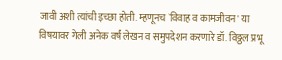जावी अशी त्यांची इच्छा होती. म्हणूनच `विवाह व कामजीवन' या विषयावर गेली अनेक वर्षं लेखन व समुपदेशन करणारे डॉ. विठ्ठल प्रभू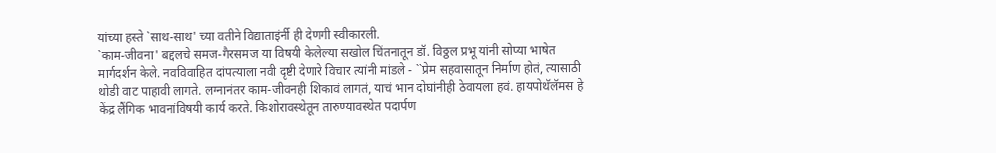यांच्या हस्ते `साथ-साथ' च्या वतीने विद्याताइंर्नी ही देणगी स्वीकारली.
`काम-जीवना' बद्दलचे समज-गैरसमज या विषयी केलेल्या सखोल चिंतनातून डॉ. विठ्ठल प्रभू यांनी सोप्या भाषेत मार्गदर्शन केले. नवविवाहित दांपत्याला नवी दृष्टी देणारे विचार त्यांनी मांडले - ``प्रेम सहवासातून निर्माण होतं, त्यासाठी थोडी वाट पाहावी लागते. लग्नानंतर काम-जीवनही शिकावं लागतं, याचं भान दोघांनीही ठेवायला हवं. हायपोथॅलॅमस हे केंद्र लैंगिक भावनांविषयी कार्य करते. किशोरावस्थेतून तारुण्यावस्थेत पदार्पण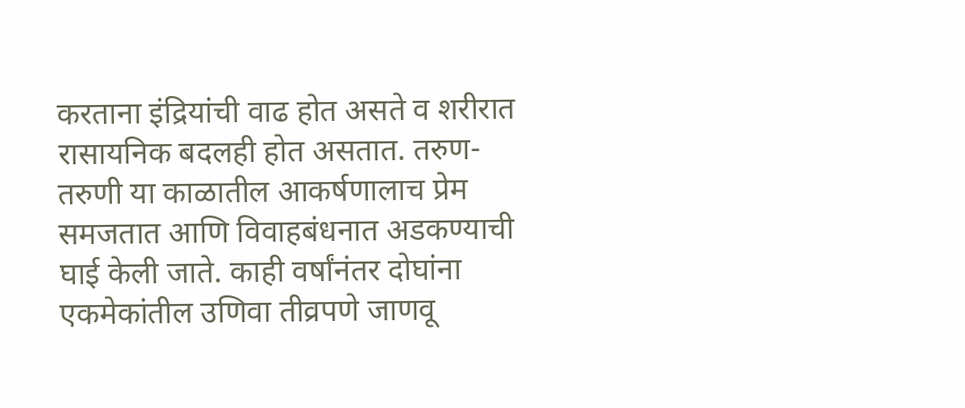करताना इंद्रियांची वाढ होत असते व शरीरात रासायनिक बदलही होत असतात. तरुण-तरुणी या काळातील आकर्षणालाच प्रेम समजतात आणि विवाहबंधनात अडकण्याची घाई केली जाते. काही वर्षांनंतर दोघांना एकमेकांतील उणिवा तीव्रपणे जाणवू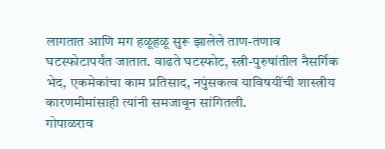लागतात आणि मग हळूहळू सुरू झालेले ताण-तणाव घटस्फोटापर्यंत जातात. वाढते घटस्फोट, स्त्री-पुरुषांतील नैसर्गिक भेद, एकमेकांचा काम प्रतिसाद, नपुंसकत्व याविषयींची शास्त्रीय कारणमीमांसाही त्यांनी समजावून सांगितली.
गोपाळराव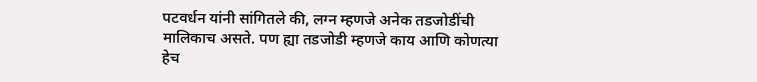पटवर्धन यांनी सांगितले की, लग्न म्हणजे अनेक तडजोडींची मालिकाच असते. पण ह्या तडजोडी म्हणजे काय आणि कोणत्या हेच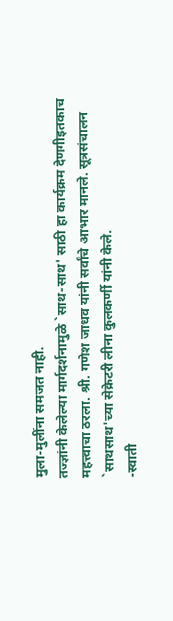मुला-मुलींना समजत नाही.
तज्ज्ञांनी केलेल्या मार्गदर्शनामुळे `साथ-साथ' साठी हा कार्यक्रम देणगीइतकाच महत्त्वाचा ठरला. श्री. गणेश जाधव यांनी सर्वांचे आभार मानले. सूत्रसंचालन `साथसाथ'च्या सेक्रेटरी लीना कुलकर्णी यांनी केले.
-स्वाती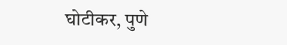घोटीकर, पुणे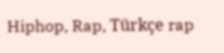Hiphop, Rap, Türkçe rap